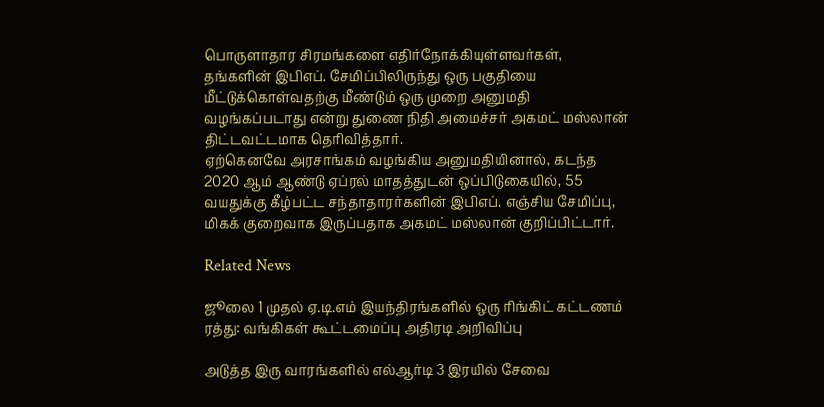பொருளாதார சிரமங்களை எதிர்நோக்கியுள்ளவர்கள், தங்களின் இபிஎப். சேமிப்பிலிருந்து ஒரு பகுதியை மீட்டுக்கொள்வதற்கு மீண்டும் ஒரு முறை அனுமதி வழங்கப்படாது என்று துணை நிதி அமைச்சர் அகமட் மஸ்லான் திட்டவட்டமாக தெரிவித்தார்.
ஏற்கெனவே அரசாங்கம் வழங்கிய அனுமதியினால், கடந்த 2020 ஆம் ஆண்டு ஏப்ரல் மாதத்துடன் ஒப்பிடுகையில், 55 வயதுக்கு கீழ்பட்ட சந்தாதாரர்களின் இபிஎப். எஞ்சிய சேமிப்பு, மிகக் குறைவாக இருப்பதாக அகமட் மஸ்லான் குறிப்பிட்டார்.

Related News

ஜூலை 1 முதல் ஏ.டி.எம் இயந்திரங்களில் ஒரு ரிங்கிட் கட்டணம் ரத்து: வங்கிகள் கூட்டமைப்பு அதிரடி அறிவிப்பு

அடுத்த இரு வாரங்களில் எல்ஆர்டி 3 இரயில் சேவை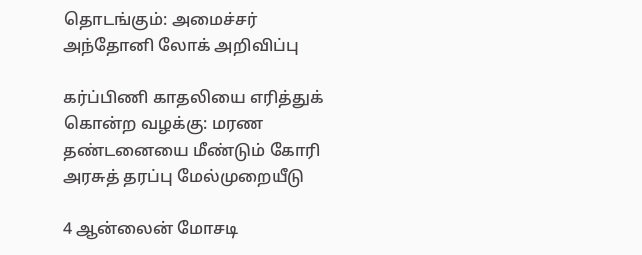தொடங்கும்: அமைச்சர் அந்தோனி லோக் அறிவிப்பு

கர்ப்பிணி காதலியை எரித்துக் கொன்ற வழக்கு: மரண தண்டனையை மீண்டும் கோரி அரசுத் தரப்பு மேல்முறையீடு

4 ஆன்லைன் மோசடி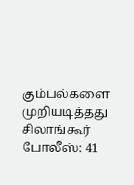கும்பல்களை முறியடித்தது சிலாங்கூர் போலீஸ்: 41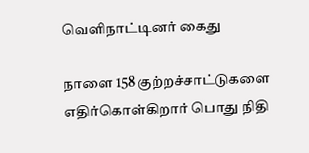வெளிநாட்டினர் கைது

நாளை 158 குற்றச்சாட்டுகளை எதிர்கொள்கிறார் பொது நிதி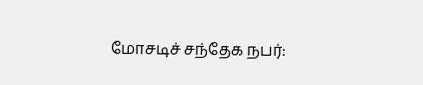மோசடிச் சந்தேக நபர்: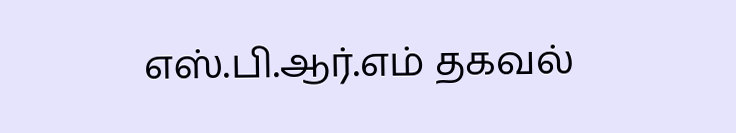எஸ்.பி.ஆர்.எம் தகவல்